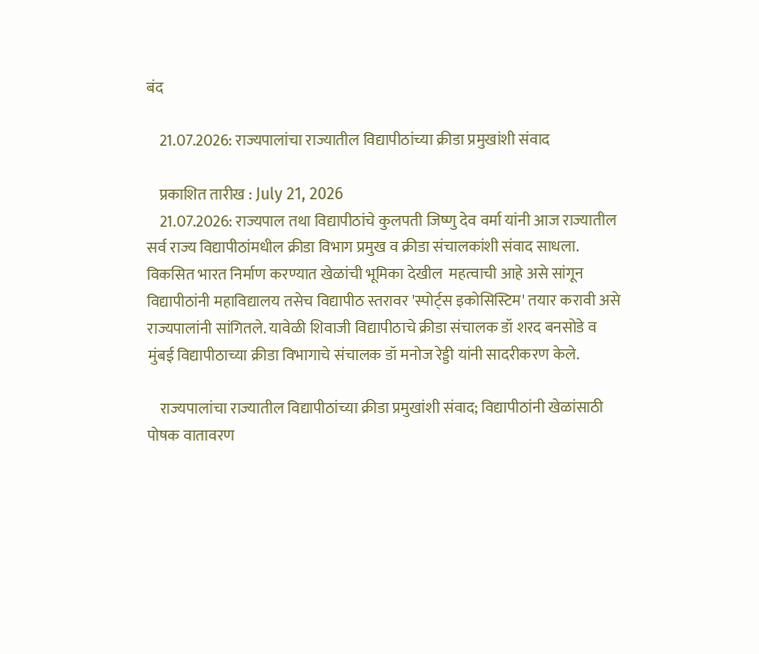बंद

    21.07.2026: राज्यपालांचा राज्यातील विद्यापीठांच्या क्रीडा प्रमुखांशी संवाद

    प्रकाशित तारीख : July 21, 2026
    21.07.2026: राज्यपाल तथा विद्यापीठांचे कुलपती जिष्णु देव वर्मा यांनी आज राज्यातील सर्व राज्य विद्यापीठांमधील क्रीडा विभाग प्रमुख व क्रीडा संचालकांशी संवाद साधला. विकसित भारत निर्माण करण्यात खेळांची भूमिका देखील  महत्वाची आहे असे सांगून विद्यापीठांनी महाविद्यालय तसेच विद्यापीठ स्तरावर 'स्पोर्ट्स इकोसिस्टिम' तयार करावी असे राज्यपालांनी सांगितले. यावेळी शिवाजी विद्यापीठाचे क्रीडा संचालक डॉ शरद बनसोडे व मुंबई विद्यापीठाच्या क्रीडा विभागाचे संचालक डॉ मनोज रेड्डी यांनी सादरीकरण केले.

    राज्यपालांचा राज्यातील विद्यापीठांच्या क्रीडा प्रमुखांशी संवाद; विद्यापीठांनी खेळांसाठी पोषक वातावरण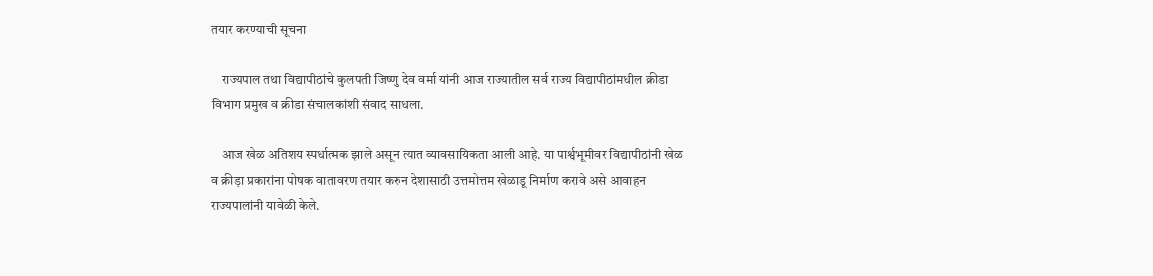तयार करण्याची सूचना

    राज्यपाल तथा विद्यापीठांचे कुलपती जिष्णु देव वर्मा यांनी आज राज्यातील सर्व राज्य विद्यापीठांमधील क्रीडा विभाग प्रमुख व क्रीडा संचालकांशी संवाद साधला.

    आज खेळ अतिशय स्पर्धात्मक झाले असून त्यात व्यावसायिकता आली आहे. या पार्श्वभूमीवर विद्यापीठांनी खेळ व क्रीड़ा प्रकारांना पोषक वातावरण तयार करुन देशासाठी उत्तमोत्तम खेळाडू निर्माण करावे असे आवाहन राज्यपालांनी यावेळी केले.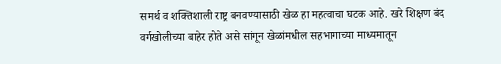समर्थ व शक्तिशाली राष्ट्र बनवण्यासाठी खेळ हा महत्वाचा घटक आहे. खरे शिक्षण बंद वर्गखोलीच्या बाहेर होते असे सांगून खेळांमधील सहभागाच्या माध्यमातून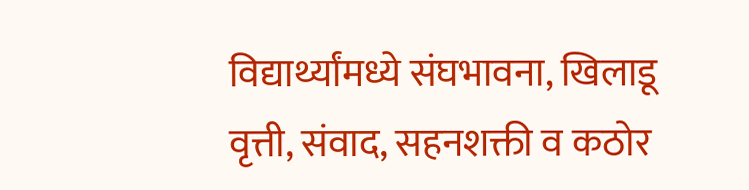विद्यार्थ्यांमध्ये संघभावना, खिलाडू वृत्ती, संवाद, सहनशक्ती व कठोर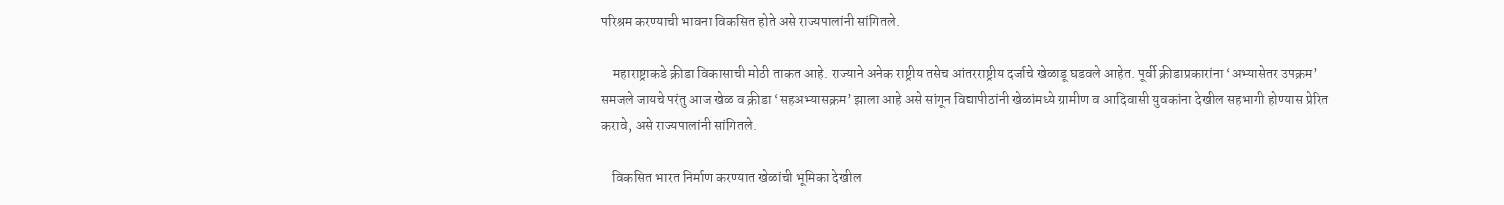परिश्रम करण्याची भावना विकसित होते असे राज्यपालांनी सांगितले.

    महाराष्ट्राकडे क्रीडा विकासाची मोठी ताकत आहे. राज्याने अनेक राष्ट्रीय तसेच आंतरराष्ट्रीय दर्जाचे खेळाडू घडवले आहेत. पूर्वी क्रीडाप्रकारांना ‘अभ्यासेतर उपक्रम’ समजले जायचे परंतु आज खेळ व क्रीडा ‘सहअभ्यासक्रम’ झाला आहे असे सांगून विद्यापीठांनी खेळांमध्ये ग्रामीण व आदिवासी युवकांना देखील सहभागी होण्यास प्रेरित करावे, असे राज्यपालांनी सांगितले.

    विकसित भारत निर्माण करण्यात खेळांची भूमिका देखील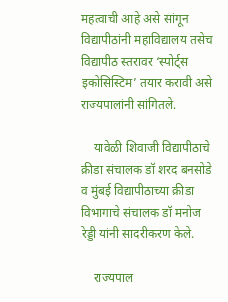महत्वाची आहे असे सांगून विद्यापीठांनी महाविद्यालय तसेच विद्यापीठ स्तरावर ‘स्पोर्ट्स इकोसिस्टिम’ तयार करावी असे राज्यपालांनी सांगितले.

    यावेळी शिवाजी विद्यापीठाचे क्रीडा संचालक डॉ शरद बनसोडे व मुंबई विद्यापीठाच्या क्रीडा विभागाचे संचालक डॉ मनोज रेड्डी यांनी सादरीकरण केले.

    राज्यपाल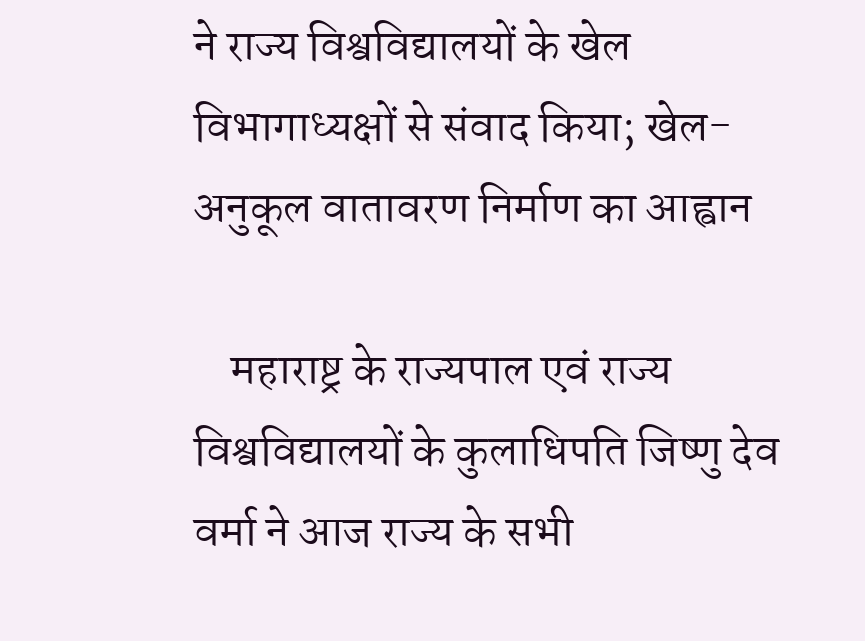ने राज्य विश्वविद्यालयों के खेल विभागाध्यक्षों से संवाद किया; खेल-अनुकूल वातावरण निर्माण का आह्वान

    महाराष्ट्र के राज्यपाल एवं राज्य विश्वविद्यालयों के कुलाधिपति जिष्णु देव वर्मा ने आज राज्य के सभी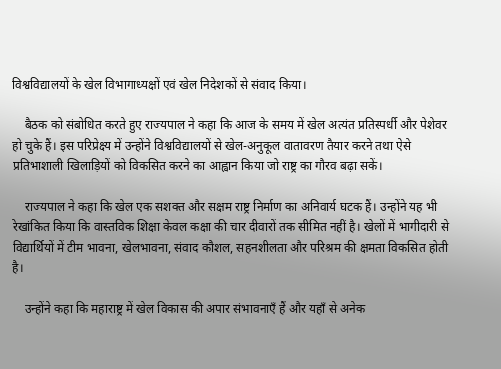विश्वविद्यालयों के खेल विभागाध्यक्षों एवं खेल निदेशकों से संवाद किया।

    बैठक को संबोधित करते हुए राज्यपाल ने कहा कि आज के समय में खेल अत्यंत प्रतिस्पर्धी और पेशेवर हो चुके हैं। इस परिप्रेक्ष्य में उन्होंने विश्वविद्यालयों से खेल-अनुकूल वातावरण तैयार करने तथा ऐसे प्रतिभाशाली खिलाड़ियों को विकसित करने का आह्वान किया जो राष्ट्र का गौरव बढ़ा सकें।

    राज्यपाल ने कहा कि खेल एक सशक्त और सक्षम राष्ट्र निर्माण का अनिवार्य घटक हैं। उन्होंने यह भी रेखांकित किया कि वास्तविक शिक्षा केवल कक्षा की चार दीवारों तक सीमित नहीं है। खेलों में भागीदारी से विद्यार्थियों में टीम भावना, खेलभावना, संवाद कौशल, सहनशीलता और परिश्रम की क्षमता विकसित होती है।

    उन्होंने कहा कि महाराष्ट्र में खेल विकास की अपार संभावनाएँ हैं और यहाँ से अनेक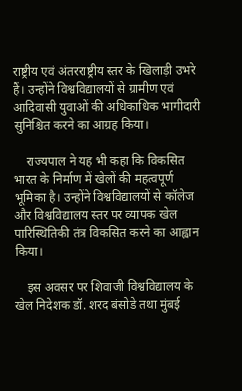राष्ट्रीय एवं अंतरराष्ट्रीय स्तर के खिलाड़ी उभरे हैं। उन्होंने विश्वविद्यालयों से ग्रामीण एवं आदिवासी युवाओं की अधिकाधिक भागीदारी सुनिश्चित करने का आग्रह किया।

    राज्यपाल ने यह भी कहा कि विकसित भारत के निर्माण में खेलों की महत्वपूर्ण भूमिका है। उन्होंने विश्वविद्यालयों से कॉलेज और विश्वविद्यालय स्तर पर व्यापक खेल पारिस्थितिकी तंत्र विकसित करने का आह्वान किया।

    इस अवसर पर शिवाजी विश्वविद्यालय के खेल निदेशक डॉ. शरद बंसोडे तथा मुंबई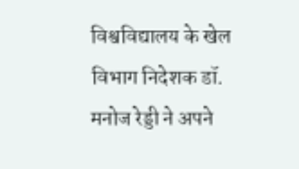विश्वविद्यालय के खेल विभाग निदेशक डॉ. मनोज रेड्डी ने अपने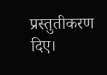प्रस्तुतीकरण दिए।